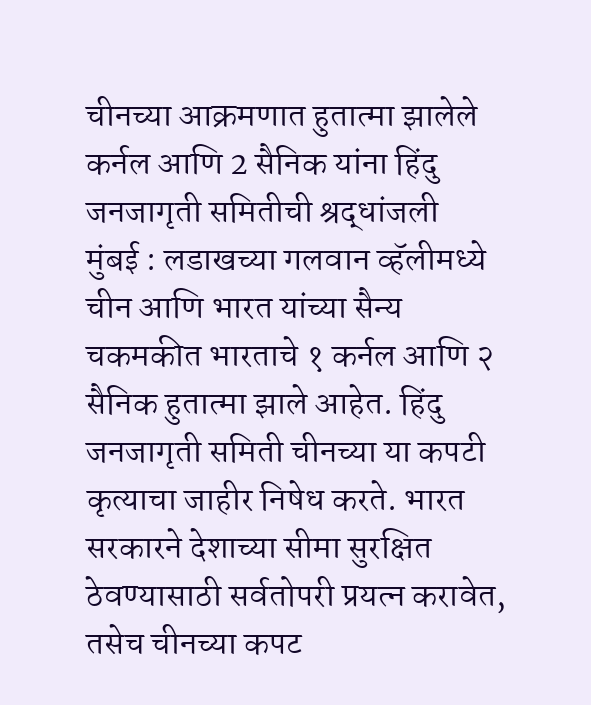चीनच्या आक्रमणात हुतात्मा झालेले कर्नल आणि 2 सैनिक यांना हिंदु जनजागृती समितीची श्रद्धांजली
मुंबई : लडाखच्या गलवान व्हॅलीमध्ये चीन आणि भारत यांच्या सैन्य चकमकीत भारताचे १ कर्नल आणि २ सैनिक हुतात्मा झाले आहेत. हिंदु जनजागृती समिती चीनच्या या कपटी कृत्याचा जाहीर निषेध करते. भारत सरकारने देशाच्या सीमा सुरक्षित ठेवण्यासाठी सर्वतोपरी प्रयत्न करावेत, तसेच चीनच्या कपट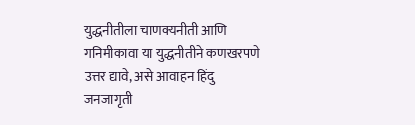युद्धनीतीला चाणक्यनीती आणि गनिमीकावा या युद्धनीतीने कणखरपणे उत्तर द्यावे, असे आवाहन हिंदु जनजागृती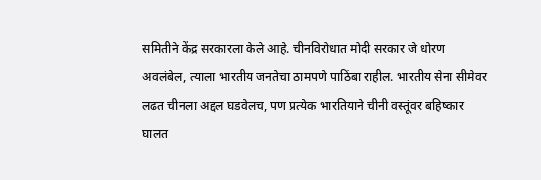समितीने केंद्र सरकारला केले आहे. चीनविरोधात मोदी सरकार जे धोरण अवलंबेल, त्याला भारतीय जनतेचा ठामपणे पाठिंबा राहील. भारतीय सेना सीमेवर लढत चीनला अद्दल घडवेलच, पण प्रत्येक भारतियाने चीनी वस्तूंवर बहिष्कार घालत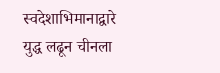स्वदेशाभिमानाद्वारे युद्ध लढून चीनला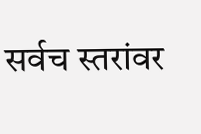सर्वच स्तरांवर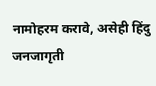नामोहरम करावे, असेही हिंदु जनजागृती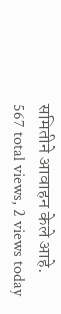समितीने आवाहन केले आहे.
567 total views, 2 views today